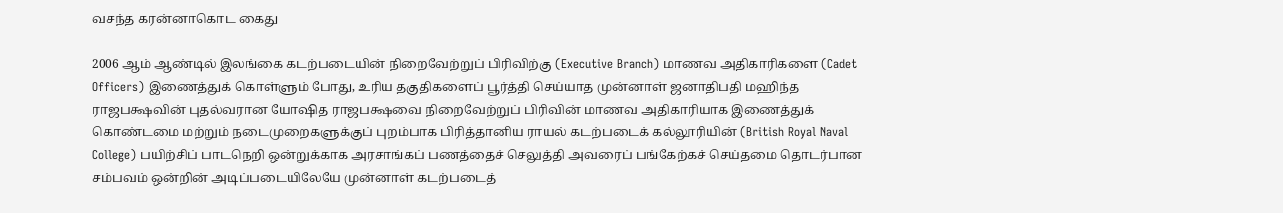வசந்த கரன்னாகொட கைது

2006 ஆம் ஆண்டில் இலங்கை கடற்படையின் நிறைவேற்றுப் பிரிவிற்கு (Executive Branch) மாணவ அதிகாரிகளை (Cadet Officers) இணைத்துக் கொள்ளும் போது, உரிய தகுதிகளைப் பூர்த்தி செய்யாத முன்னாள் ஜனாதிபதி மஹிந்த ராஜபக்ஷவின் புதல்வரான யோஷித ராஜபக்ஷவை நிறைவேற்றுப் பிரிவின் மாணவ அதிகாரியாக இணைத்துக் கொண்டமை மற்றும் நடைமுறைகளுக்குப் புறம்பாக பிரித்தானிய ராயல் கடற்படைக் கல்லூரியின் (British Royal Naval College) பயிற்சிப் பாடநெறி ஒன்றுக்காக அரசாங்கப் பணத்தைச் செலுத்தி அவரைப் பங்கேற்கச் செய்தமை தொடர்பான சம்பவம் ஒன்றின் அடிப்படையிலேயே முன்னாள் கடற்படைத்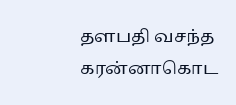தளபதி வசந்த கரன்னாகொட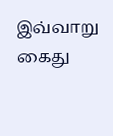இவ்வாறு கைது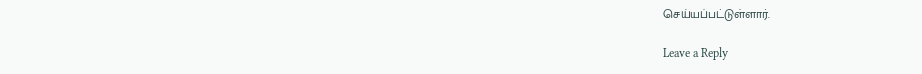செய்யப்பட்டுள்ளார்.

Leave a Reply